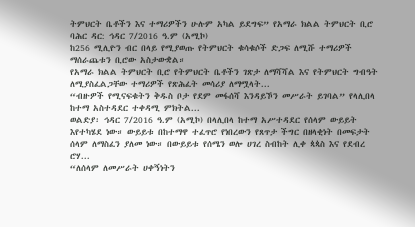ትምህርት ቤቶችን እና ተማሪዎችን ሁሉም አካል ይደግፍ” የአማራ ክልል ትምህርት ቢሮ
ባሕር ዳር: ኅዳር 7/2016 ዓ.ም (አሚኮ)
ከ256 ሚሊዮን ብር በላይ የሚያወጡ የትምህርት ቁሳቁሶች ድጋፍ ለሚሹ ተማሪዎች ማሰራጨቱን ቢሮው አስታውቋል።
የአማራ ክልል ትምህርት ቢሮ የትምህርት ቤቶችን ገጽታ ለማሻሻል እና የትምህርት ግብዓት ለሚያስፈልጋቸው ተማሪዎች የጽሕፈት መሳሪያ ለማሟላት...
“ብዙዎች የሚናፍቁትን ቅዱስ ቦታ የደም መፋሰሻ እንዳይኾን መሥራት ይገባል” የላሊበላ ከተማ አስተዳደር ተቀዳሚ ምክትል...
ወልድያ፡ ኅዳር 7/2016 ዓ.ም (አሚኮ) በላሊበላ ከተማ አሥተዳደር የሰላም ውይይት እየተካሄደ ነው። ውይይቱ በከተማዋ ተፈጥሮ የነበረውን የጸጥታ ችግር በዘላቂነት በመፍታት ሰላም ለማስፈን ያለመ ነው። በውይይቱ የሰሜን ወሎ ሀገረ ስብከት ሊቀ ጳጳስ እና የደብረ ሮሃ...
“ለሰላም ለመሥራት ሀቀኝነትን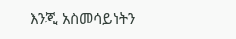እንጂ አስመሳይነትን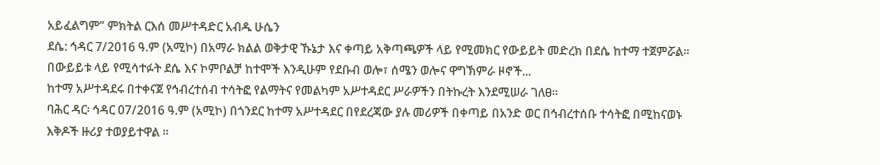አይፈልግም” ምክትል ርእሰ መሥተዳድር አብዱ ሁሴን
ደሴ: ኅዳር 7/2016 ዓ.ም (አሚኮ) በአማራ ክልል ወቅታዊ ኹኔታ እና ቀጣይ አቅጣጫዎች ላይ የሚመክር የውይይት መድረክ በደሴ ከተማ ተጀምሯል። በውይይቱ ላይ የሚሳተፉት ደሴ እና ኮምቦልቻ ከተሞች እንዲሁም የደቡብ ወሎ፣ ሰሜን ወሎና ዋግኽምራ ዞኖች...
ከተማ አሥተዳደሩ በተቀናጀ የኅብረተሰብ ተሳትፎ የልማትና የመልካም አሥተዳደር ሥራዎችን በትኩረት እንደሚሠራ ገለፀ።
ባሕር ዳር፡ ኅዳር 07/2016 ዓ.ም (አሚኮ) በጎንደር ከተማ አሥተዳደር በየደረጃው ያሉ መሪዎች በቀጣይ በአንድ ወር በኅብረተሰቡ ተሳትፎ በሚከናወኑ እቅዶች ዙሪያ ተወያይተዋል ።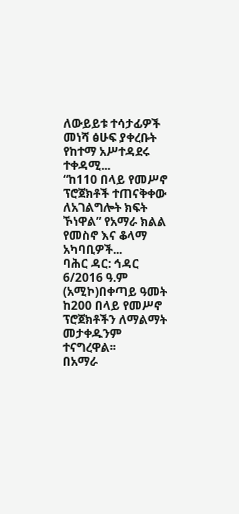ለውይይቱ ተሳታፊዎች መነሻ ፅሁፍ ያቀረቡት የከተማ አሥተዳደሩ ተቀዳሚ...
“ከ110 በላይ የመሥኖ ፕሮጀክቶች ተጠናቅቀው ለአገልግሎት ክፍት ኾነዋል” የአማራ ክልል የመስኖ እና ቆላማ አካባቢዎች...
ባሕር ዳር: ኅዳር 6/2016 ዓ.ም (አሚኮ)በቀጣይ ዓመት ከ200 በላይ የመሥኖ ፕሮጀክቶችን ለማልማት መታቀዱንም ተናግረዋል፡፡
በአማራ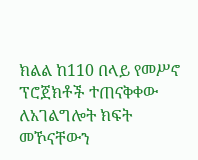ክልል ከ110 በላይ የመሥኖ ፕሮጀክቶች ተጠናቅቀው ለአገልግሎት ክፍት መኾናቸውን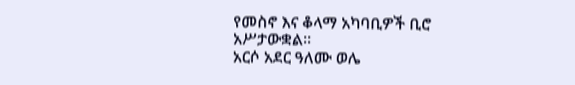የመስኖ እና ቆላማ አካባቢዎች ቢሮ አሥታውቋል፡፡
አርሶ አደር ዓለሙ ወሌ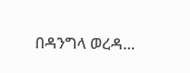በዳንግላ ወረዳ...